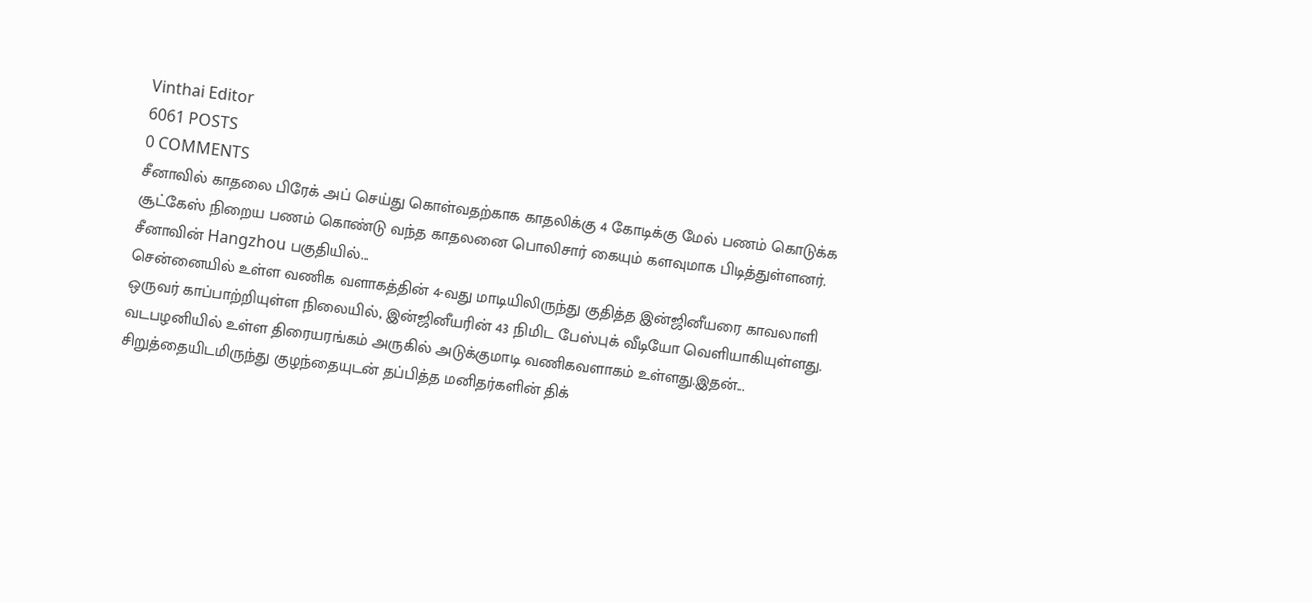Vinthai Editor
6061 POSTS
0 COMMENTS
சீனாவில் காதலை பிரேக் அப் செய்து கொள்வதற்காக காதலிக்கு 4 கோடிக்கு மேல் பணம் கொடுக்க சூட்கேஸ் நிறைய பணம் கொண்டு வந்த காதலனை பொலிசார் கையும் களவுமாக பிடித்துள்ளனர்.
சீனாவின் Hangzhou பகுதியில்...
சென்னையில் உள்ள வணிக வளாகத்தின் 4-வது மாடியிலிருந்து குதித்த இன்ஜினீயரை காவலாளி ஒருவர் காப்பாற்றியுள்ள நிலையில், இன்ஜினீயரின் 43 நிமிட பேஸ்புக் வீடியோ வெளியாகியுள்ளது.
வடபழனியில் உள்ள திரையரங்கம் அருகில் அடுக்குமாடி வணிகவளாகம் உள்ளது.இதன்...
சிறுத்தையிடமிருந்து குழந்தையுடன் தப்பித்த மனிதர்களின் திக்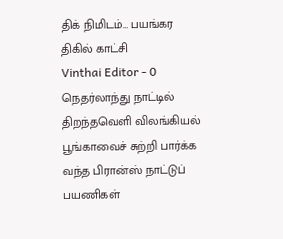திக் நிமிடம்… பயங்கர திகில் காட்சி
Vinthai Editor - 0
நெதர்லாந்து நாட்டில் திறந்தவெளி விலங்கியல் பூங்காவைச் சுற்றி பார்க்க வந்த பிரான்ஸ் நாட்டுப் பயணிகள்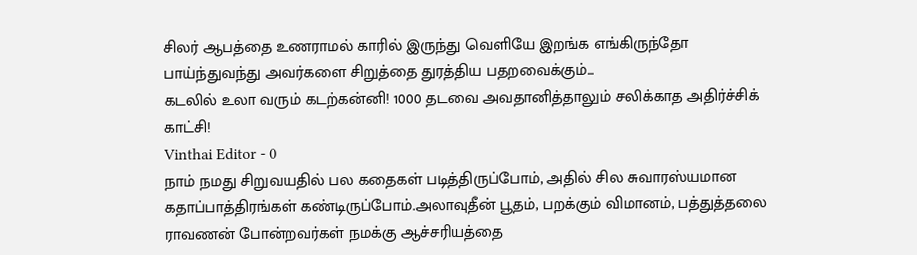சிலர் ஆபத்தை உணராமல் காரில் இருந்து வெளியே இறங்க எங்கிருந்தோ பாய்ந்துவந்து அவர்களை சிறுத்தை துரத்திய பதறவைக்கும்...
கடலில் உலா வரும் கடற்கன்னி! 1000 தடவை அவதானித்தாலும் சலிக்காத அதிர்ச்சிக் காட்சி!
Vinthai Editor - 0
நாம் நமது சிறுவயதில் பல கதைகள் படித்திருப்போம், அதில் சில சுவாரஸ்யமான கதாப்பாத்திரங்கள் கண்டிருப்போம்.அலாவுதீன் பூதம், பறக்கும் விமானம், பத்துத்தலை ராவணன் போன்றவர்கள் நமக்கு ஆச்சரியத்தை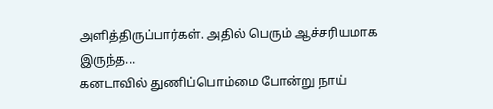அளித்திருப்பார்கள். அதில் பெரும் ஆச்சரியமாக இருந்த...
கனடாவில் துணிப்பொம்மை போன்று நாய்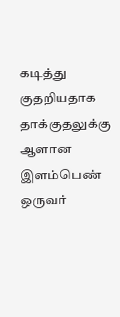கடித்து குதறியதாக தாக்குதலுக்கு ஆளான இளம்பெண் ஒருவர்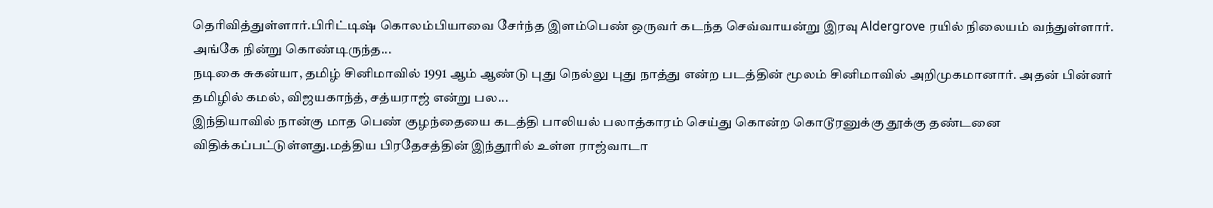தெரிவித்துள்ளார்.பிரிட்டிஷ் கொலம்பியாவை சேர்ந்த இளம்பெண் ஒருவர் கடந்த செவ்வாயன்று இரவு Aldergrove ரயில் நிலையம் வந்துள்ளார்.
அங்கே நின்று கொண்டிருந்த...
நடிகை சுகன்யா, தமிழ் சினிமாவில் 1991 ஆம் ஆண்டு புது நெல்லு புது நாத்து என்ற படத்தின் மூலம் சினிமாவில் அறிமுகமானார். அதன் பின்னர் தமிழில் கமல், விஜயகாந்த், சத்யராஜ் என்று பல...
இந்தியாவில் நான்கு மாத பெண் குழந்தையை கடத்தி பாலியல் பலாத்காரம் செய்து கொன்ற கொடூரனுக்கு தூக்கு தண்டனை விதிக்கப்பட்டுள்ளது.மத்திய பிரதேசத்தின் இந்தூரில் உள்ள ராஜ்வாடா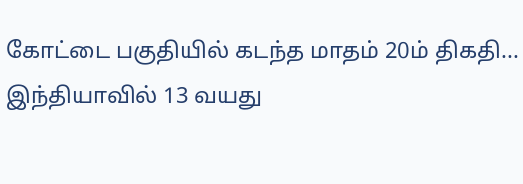கோட்டை பகுதியில் கடந்த மாதம் 20ம் திகதி...
இந்தியாவில் 13 வயது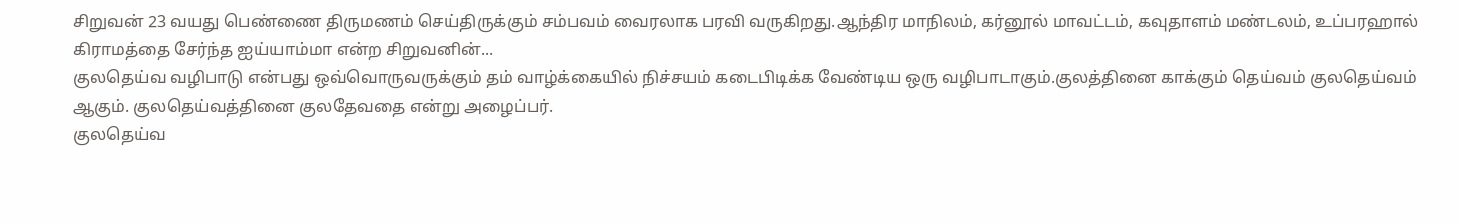சிறுவன் 23 வயது பெண்ணை திருமணம் செய்திருக்கும் சம்பவம் வைரலாக பரவி வருகிறது.ஆந்திர மாநிலம், கர்னூல் மாவட்டம், கவுதாளம் மண்டலம், உப்பரஹால் கிராமத்தை சேர்ந்த ஐய்யாம்மா என்ற சிறுவனின்...
குலதெய்வ வழிபாடு என்பது ஒவ்வொருவருக்கும் தம் வாழ்க்கையில் நிச்சயம் கடைபிடிக்க வேண்டிய ஒரு வழிபாடாகும்.குலத்தினை காக்கும் தெய்வம் குலதெய்வம் ஆகும். குலதெய்வத்தினை குலதேவதை என்று அழைப்பர்.
குலதெய்வ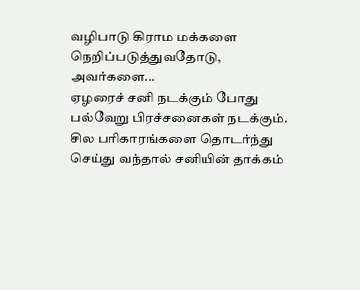வழிபாடு கிராம மக்களை நெறிப்படுத்துவதோடு, அவர்களை...
ஏழரைச் சனி நடக்கும் போது பல்வேறு பிரச்சனைகள் நடக்கும். சில பரிகாரங்களை தொடர்ந்து செய்து வந்தால் சனியின் தாக்கம்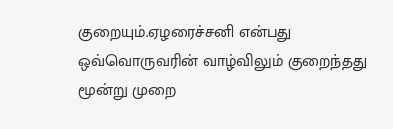குறையும்.ஏழரைச்சனி என்பது ஒவ்வொருவரின் வாழ்விலும் குறைந்தது மூன்று முறை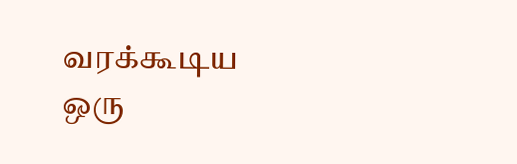வரக்கூடிய ஒரு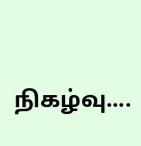நிகழ்வு....